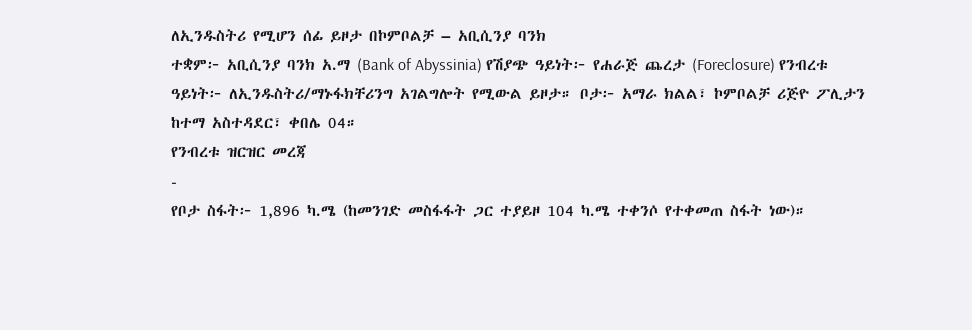ለኢንዱስትሪ የሚሆን ሰፊ ይዞታ በኮምቦልቻ – አቢሲንያ ባንክ
ተቋም፦ አቢሲንያ ባንክ አ.ማ (Bank of Abyssinia) የሽያጭ ዓይነት፦ የሐራጅ ጨረታ (Foreclosure) የንብረቱ ዓይነት፦ ለኢንዱስትሪ/ማኑፋክቸሪንግ አገልግሎት የሚውል ይዞታ። ቦታ፦ አማራ ክልል፣ ኮምቦልቻ ሪጅዮ ፖሊታን ከተማ አስተዳደር፣ ቀበሌ 04።
የንብረቱ ዝርዝር መረጃ
-
የቦታ ስፋት፦ 1,896 ካ.ሜ (ከመንገድ መስፋፋት ጋር ተያይዞ 104 ካ.ሜ ተቀንሶ የተቀመጠ ስፋት ነው)።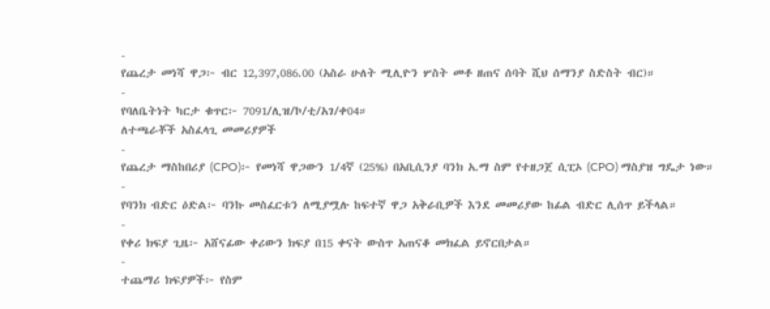-
የጨረታ መነሻ ዋጋ፦ ብር 12,397,086.00 (አስራ ሁለት ሚሊዮን ሦስት መቶ ዘጠና ሰባት ሺህ ሰማንያ ስድስት ብር)።
-
የባለቤትነት ካርታ ቁጥር፦ 7091/ሊዝ/ኮ/ቲ/አገ/ቀ04።
ለተጫራቾች አስፈላጊ መመሪያዎች
-
የጨረታ ማስከበሪያ (CPO)፦ የመነሻ ዋጋውን 1/4ኛ (25%) በአቢሲንያ ባንክ አ.ማ ስም የተዘጋጀ ሲፒኦ (CPO) ማስያዝ ግዴታ ነው።
-
የባንክ ብድር ዕድል፦ ባንኩ መስፈርቱን ለሚያሟሉ ከፍተኛ ዋጋ አቅራቢዎች እንደ መመሪያው ከፊል ብድር ሊሰጥ ይችላል።
-
የቀሪ ክፍያ ጊዜ፦ አሸናፊው ቀሪውን ክፍያ በ15 ቀናት ውስጥ አጠናቆ መክፈል ይኖርበታል።
-
ተጨማሪ ክፍያዎች፦ የስም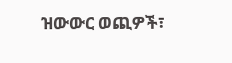ዝውውር ወጪዎች፣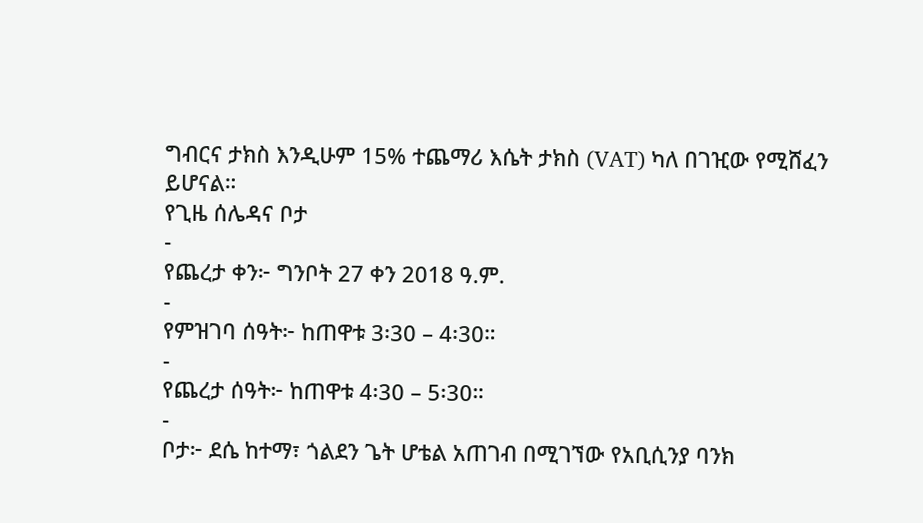ግብርና ታክስ እንዲሁም 15% ተጨማሪ እሴት ታክስ (VAT) ካለ በገዢው የሚሸፈን ይሆናል።
የጊዜ ሰሌዳና ቦታ
-
የጨረታ ቀን፦ ግንቦት 27 ቀን 2018 ዓ.ም.
-
የምዝገባ ሰዓት፦ ከጠዋቱ 3፡30 – 4፡30።
-
የጨረታ ሰዓት፦ ከጠዋቱ 4፡30 – 5፡30።
-
ቦታ፦ ደሴ ከተማ፣ ጎልደን ጌት ሆቴል አጠገብ በሚገኘው የአቢሲንያ ባንክ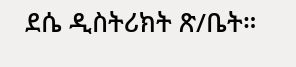ደሴ ዲስትሪክት ጽ/ቤት።